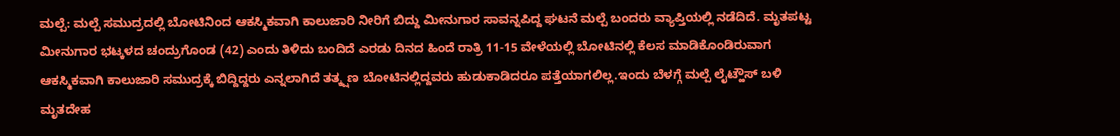ಮಲ್ಪೆ: ಮಲ್ಪೆ ಸಮುದ್ರದಲ್ಲಿ ಬೋಟಿನಿಂದ ಆಕಸ್ಮಿಕವಾಗಿ ಕಾಲುಜಾರಿ ನೀರಿಗೆ ಬಿದ್ದು ಮೀನುಗಾರ ಸಾವನ್ನಪಿದ್ದ ಘಟನೆ ಮಲ್ಪೆ ಬಂದರು ವ್ಯಾಪ್ತಿಯಲ್ಲಿ ನಡೆದಿದೆ. ಮೃತಪಟ್ಟ ಮೀನುಗಾರ ಭಟ್ಕಳದ ಚಂದ್ರುಗೊಂಡ (42) ಎಂದು ತಿಳಿದು ಬಂದಿದೆ ಎರಡು ದಿನದ ಹಿಂದೆ ರಾತ್ರಿ 11-15 ವೇಳೆಯಲ್ಲಿ ಬೋಟಿನಲ್ಲಿ ಕೆಲಸ ಮಾಡಿಕೊಂಡಿರುವಾಗ ಆಕಸ್ಮಿಕವಾಗಿ ಕಾಲುಜಾರಿ ಸಮುದ್ರಕ್ಕೆ ಬಿದ್ದಿದ್ದರು ಎನ್ನಲಾಗಿದೆ ತತ್ಕ್ಷಣ ಬೋಟಿನಲ್ಲಿದ್ದವರು ಹುಡುಕಾಡಿದರೂ ಪತ್ತೆಯಾಗಲಿಲ್ಲ.ಇಂದು ಬೆಳಗ್ಗೆ ಮಲ್ಪೆ ಲೈಟ್ಹೌಸ್ ಬಳಿ ಮೃತದೇಹ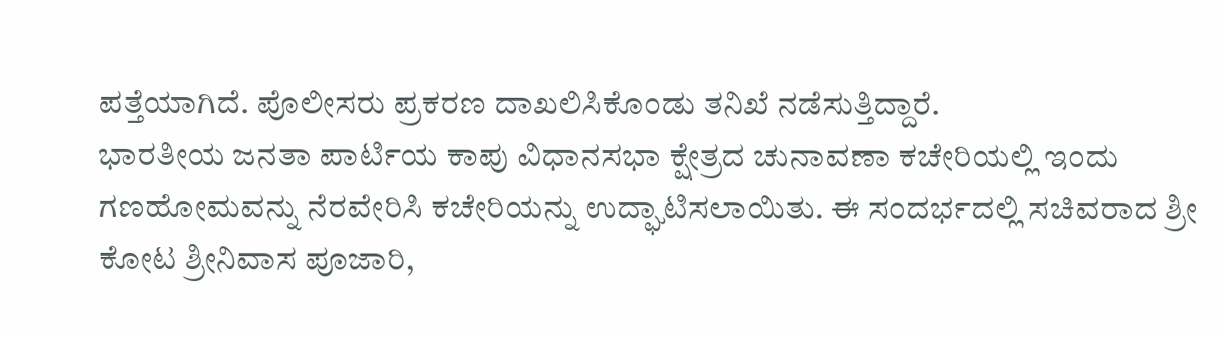ಪತ್ತೆಯಾಗಿದೆ. ಪೊಲೀಸರು ಪ್ರಕರಣ ದಾಖಲಿಸಿಕೊಂಡು ತನಿಖೆ ನಡೆಸುತ್ತಿದ್ದಾರೆ.
ಭಾರತೀಯ ಜನತಾ ಪಾರ್ಟಿಯ ಕಾಪು ವಿಧಾನಸಭಾ ಕ್ಷೇತ್ರದ ಚುನಾವಣಾ ಕಚೇರಿಯಲ್ಲಿ ಇಂದು ಗಣಹೋಮವನ್ನು ನೆರವೇರಿಸಿ ಕಚೇರಿಯನ್ನು ಉದ್ಘಾಟಿಸಲಾಯಿತು. ಈ ಸಂದರ್ಭದಲ್ಲಿ ಸಚಿವರಾದ ಶ್ರೀ ಕೋಟ ಶ್ರೀನಿವಾಸ ಪೂಜಾರಿ,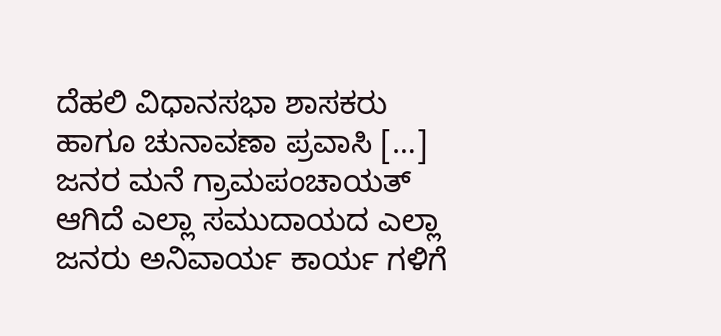ದೆಹಲಿ ವಿಧಾನಸಭಾ ಶಾಸಕರು ಹಾಗೂ ಚುನಾವಣಾ ಪ್ರವಾಸಿ […]
ಜನರ ಮನೆ ಗ್ರಾಮಪಂಚಾಯತ್ ಆಗಿದೆ ಎಲ್ಲಾ ಸಮುದಾಯದ ಎಲ್ಲಾ ಜನರು ಅನಿವಾರ್ಯ ಕಾರ್ಯ ಗಳಿಗೆ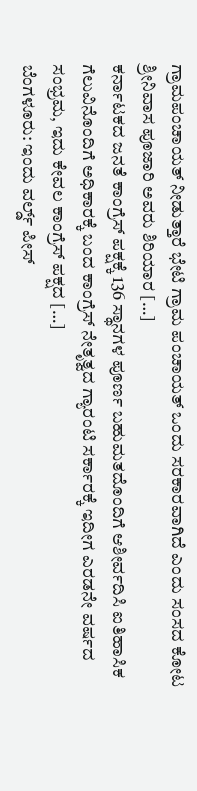ಗ್ರಾಮಪಂಚಾಯತ್ ನೀಡುತ್ತಾರೆ ಭೇಟಿ ಗ್ರಾಮ ಪಂಚಾಯತ್ ಒಂದು ಸರಕಾರವಾಗಿದೆ ಎಂದು ಸಂಸದ ಕೋಟ ಶ್ರೀನಿವಾಸ ಪೂಜಾರಿ ಅವರು ಶಿರಿಯಾರ […]
ಕರ್ನಾಟಕದ ಜನತೆ ಕಾಂಗ್ರೆಸ್ ಪಕ್ಷಕ್ಕೆ 136 ಸ್ಥಾನಗಳ ಪೂರ್ಣ ಬಹುಮತದೊಂದಿಗೆ ಆಶೀರ್ವದಿಸಿ ಐತಿಹಾಸಿಕ ಗೆಲುವಿನೊಂದಿಗೆ ಅಧಿಕಾರಕ್ಕೆ ಬಂದ ಕಾಂಗ್ರೆಸ್ ನೇತೃತ್ವದ ಗ್ಯಾರಂಟಿ ಸರ್ಕಾರಕ್ಕೆ ಇದೀಗ ಎರಡನೇ ವರ್ಷದ ಸಂಭ್ರಮ, ಇದು ಕೇವಲ ಕಾಂಗ್ರೆಸ್ ಪಕ್ಷದ […]
ಬೆಂಗಳೂರು: ಇಂದು ವರ್ಲ್ಡ್ ಪೀಸ್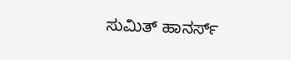ಸುಮಿತ್ ಹಾನರ್ಸ್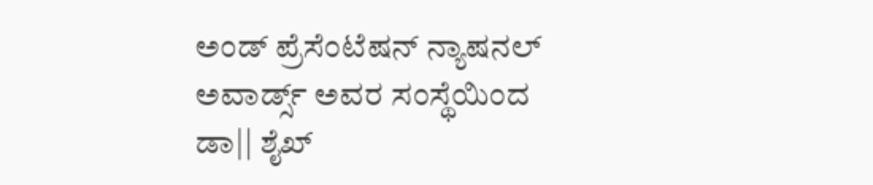ಅಂಡ್ ಪ್ರೆಸೆಂಟೆಷನ್ ನ್ಯಾಷನಲ್ ಅವಾರ್ಡ್ಸ್ ಅವರ ಸಂಸ್ಥೆಯಿಂದ ಡಾ|| ಶೈಖ್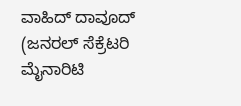ವಾಹಿದ್ ದಾವೂದ್ (ಜನರಲ್ ಸೆಕ್ರೆಟರಿ ಮೈನಾರಿಟಿ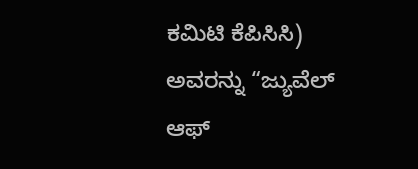ಕಮಿಟಿ ಕೆಪಿಸಿಸಿ) ಅವರನ್ನು “ಜ್ಯುವೆಲ್ ಆಫ್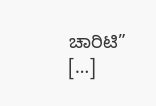ಚಾರಿಟಿ” […]